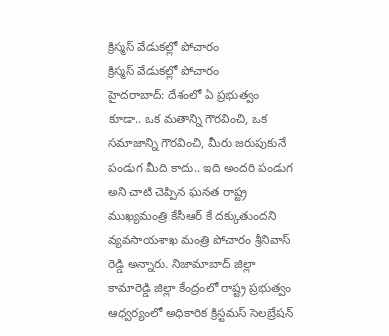క్రిస్మస్ వేడుకల్లో పోచారం
క్రిస్మస్ వేడుకల్లో పోచారం
హైదరాబాద్: దేశంలో ఏ ప్రభుత్వం కూడా.. ఒక మతాన్ని గౌరవించి, ఒక సమాజాన్ని గౌరవించి, మీరు జరుపుకునే పండుగ మీది కాదు.. ఇది అందరి పండుగ అని చాటి చెప్పిన ఘనత రాష్ట్ర ముఖ్యమంత్రి కేసీఆర్ కే దక్కుతుందని వ్యవసాయశాఖ మంత్రి పోచారం శ్రీనివాస్ రెడ్డి అన్నారు. నిజామాబాద్ జిల్లా కామారెడ్డి జిల్లా కేంద్రంలో రాష్ట్ర ప్రభుత్వం ఆధ్వర్యంలో అధికారిక క్రిస్టమస్ సెలబ్రేషన్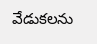వేడుకలను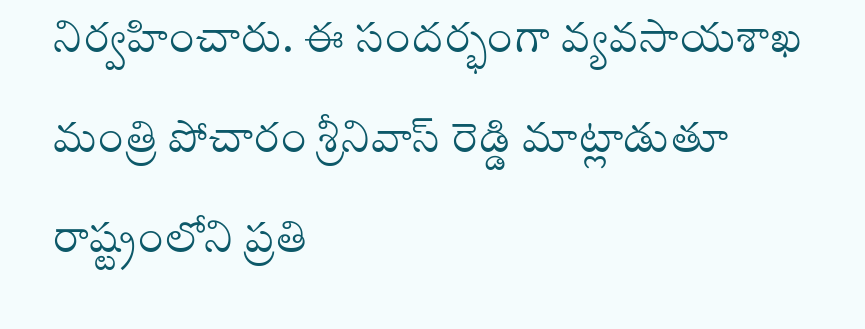నిర్వహించారు. ఈ సందర్భంగా వ్యవసాయశాఖ మంత్రి పోచారం శ్రీనివాస్ రెడ్డి మాట్లాడుతూ రాష్ట్రంలోని ప్రతి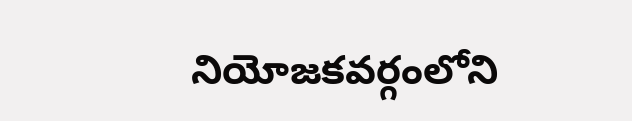నియోజకవర్గంలోని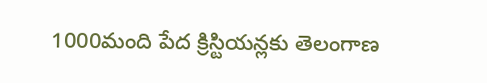1000మంది పేద క్రిస్టియన్లకు తెలంగాణ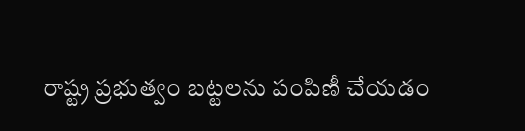రాష్ట్ర ప్రభుత్వం బట్టలను పంపిణీ చేయడం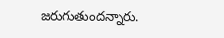జరుగుతుందన్నారు.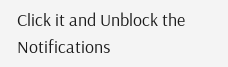Click it and Unblock the Notifications